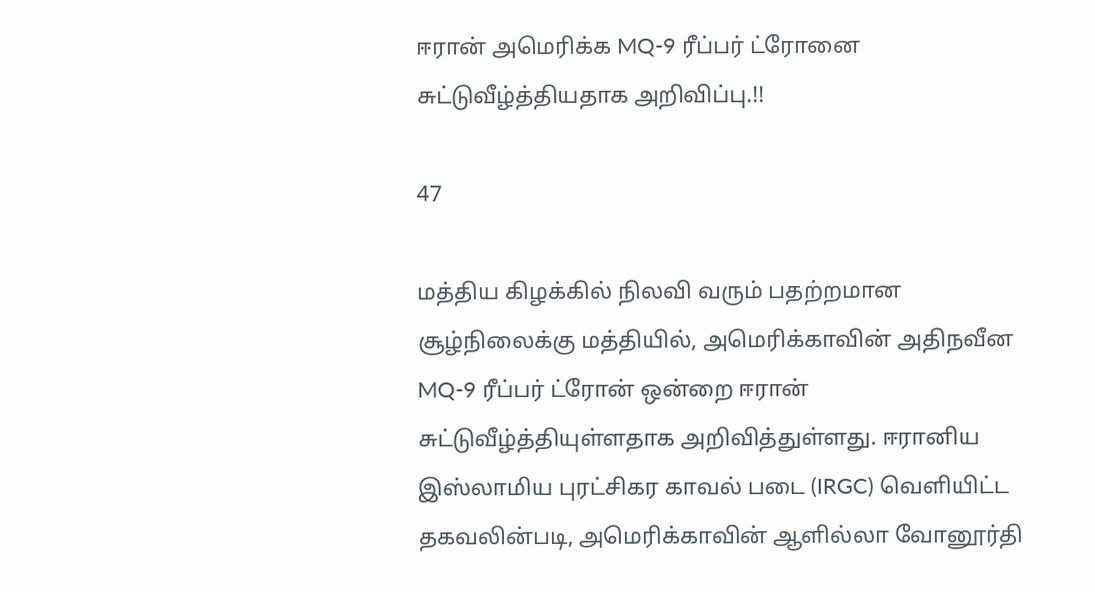ஈரான் அமெரிக்க MQ-9 ரீப்பர் ட்ரோனை சுட்டுவீழ்த்தியதாக அறிவிப்பு.!!

47

மத்திய கிழக்கில் நிலவி வரும் பதற்றமான சூழ்நிலைக்கு மத்தியில், அமெரிக்காவின் அதிநவீன MQ-9 ரீப்பர் ட்ரோன் ஒன்றை ஈரான் சுட்டுவீழ்த்தியுள்ளதாக அறிவித்துள்ளது. ஈரானிய இஸ்லாமிய புரட்சிகர காவல் படை (IRGC) வெளியிட்ட தகவலின்படி, அமெரிக்காவின் ஆளில்லா வோனூர்தி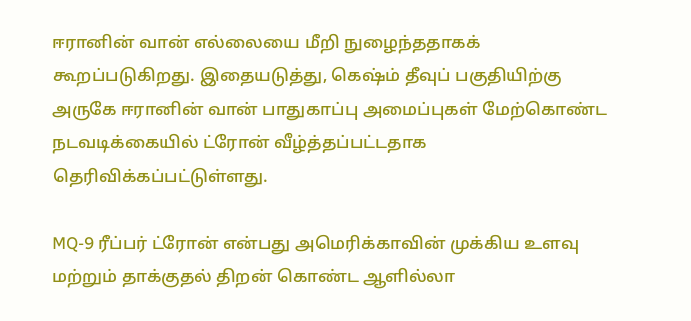ஈரானின் வான் எல்லையை மீறி நுழைந்ததாகக் கூறப்படுகிறது. இதையடுத்து, கெஷ்ம் தீவுப் பகுதியிற்கு அருகே ஈரானின் வான் பாதுகாப்பு அமைப்புகள் மேற்கொண்ட நடவடிக்கையில் ட்ரோன் வீழ்த்தப்பட்டதாக தெரிவிக்கப்பட்டுள்ளது.

MQ-9 ரீப்பர் ட்ரோன் என்பது அமெரிக்காவின் முக்கிய உளவு மற்றும் தாக்குதல் திறன் கொண்ட ஆளில்லா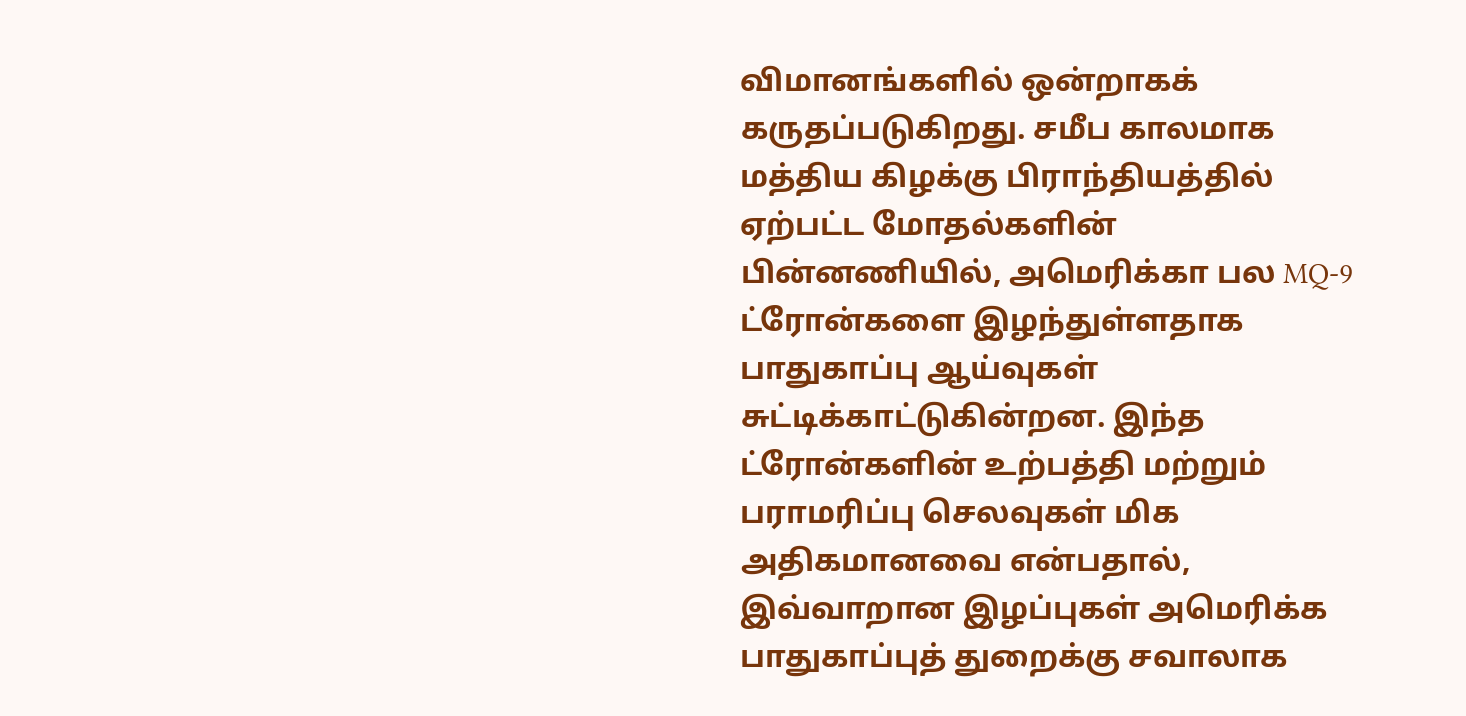விமானங்களில் ஒன்றாகக் கருதப்படுகிறது. சமீப காலமாக மத்திய கிழக்கு பிராந்தியத்தில் ஏற்பட்ட மோதல்களின் பின்னணியில், அமெரிக்கா பல MQ-9 ட்ரோன்களை இழந்துள்ளதாக பாதுகாப்பு ஆய்வுகள் சுட்டிக்காட்டுகின்றன. இந்த ட்ரோன்களின் உற்பத்தி மற்றும் பராமரிப்பு செலவுகள் மிக அதிகமானவை என்பதால், இவ்வாறான இழப்புகள் அமெரிக்க பாதுகாப்புத் துறைக்கு சவாலாக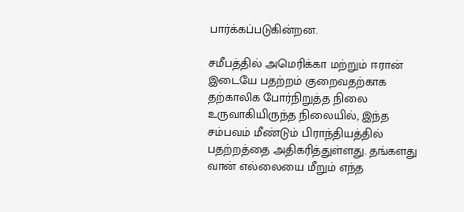பார்க்கப்படுகின்றன.

சமீபத்தில் அமெரிக்கா மற்றும் ஈரான் இடையே பதற்றம் குறைவதற்காக தற்காலிக போர்நிறுத்த நிலை உருவாகியிருந்த நிலையில், இந்த சம்பவம் மீண்டும் பிராந்தியத்தில் பதற்றத்தை அதிகரித்துள்ளது. தங்களது வான் எல்லையை மீறும் எந்த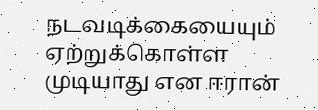நடவடிக்கையையும் ஏற்றுக்கொள்ள முடியாது என ஈரான்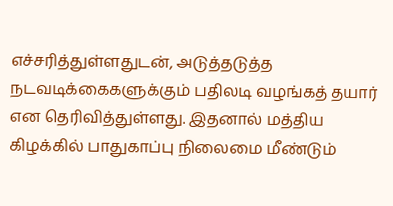எச்சரித்துள்ளதுடன், அடுத்தடுத்த நடவடிக்கைகளுக்கும் பதிலடி வழங்கத் தயார் என தெரிவித்துள்ளது. இதனால் மத்திய கிழக்கில் பாதுகாப்பு நிலைமை மீண்டும்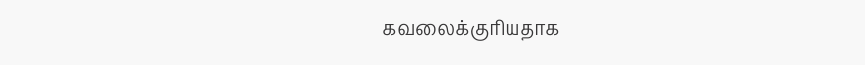கவலைக்குரியதாக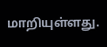மாறியுள்ளது.